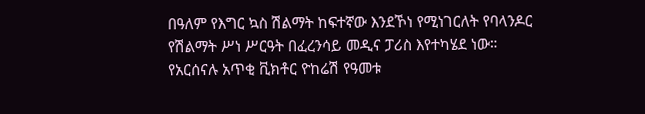በዓለም የእግር ኳስ ሽልማት ከፍተኛው እንደኾነ የሚነገርለት የባላንዶር የሽልማት ሥነ ሥርዓት በፈረንሳይ መዲና ፓሪስ እየተካሄደ ነው።
የአርሰናሉ አጥቂ ቪክቶር ዮከሬሽ የዓመቱ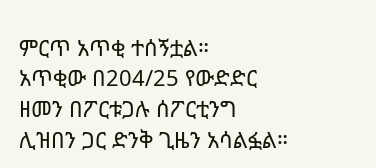ምርጥ አጥቂ ተሰኝቷል።
አጥቂው በ204/25 የውድድር ዘመን በፖርቱጋሉ ሰፖርቲንግ ሊዝበን ጋር ድንቅ ጊዜን አሳልፏል።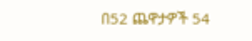በ52 ጨዋታዎች 54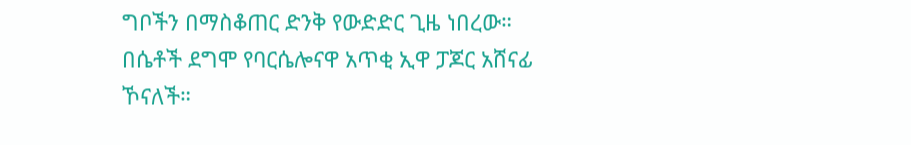ግቦችን በማስቆጠር ድንቅ የውድድር ጊዜ ነበረው።
በሴቶች ደግሞ የባርሴሎናዋ አጥቂ ኢዋ ፓጆር አሸናፊ ኾናለች።